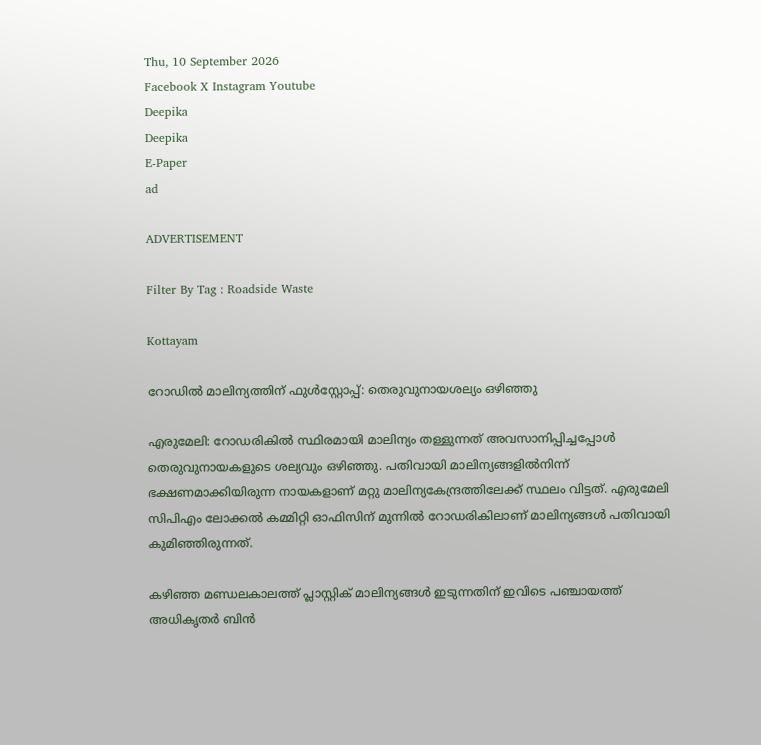Thu, 10 September 2026
Facebook X Instagram Youtube
Deepika
Deepika
E-Paper
ad

ADVERTISEMENT

Filter By Tag : Roadside Waste

Kottayam

റോഡിൽ മാലിന്യത്തിന് ഫുൾസ്റ്റോപ്പ്‌: തെരുവുനായശല്യം ഒഴിഞ്ഞു

എരുമേലി: റോഡരികിൽ സ്ഥിരമായി മാലിന്യം തള്ളുന്നത് അവസാനിപ്പിച്ചപ്പോൾ തെരുവുനായകളുടെ ശല്യവും ഒഴിഞ്ഞു. പതിവായി മാലിന്യങ്ങളിൽനിന്ന് ഭക്ഷണമാക്കിയിരുന്ന നായകളാണ് മറ്റു മാലിന്യകേന്ദ്രത്തിലേക്ക് സ്ഥലം വിട്ടത്. എരുമേലി സിപിഎം ലോക്കൽ കമ്മിറ്റി ഓഫിസിന് മുന്നിൽ റോഡരികിലാണ് മാലിന്യങ്ങൾ പതിവായി കുമിഞ്ഞിരുന്നത്.

കഴിഞ്ഞ മണ്ഡലകാലത്ത് പ്ലാസ്റ്റിക് മാലിന്യങ്ങൾ ഇടുന്നതിന് ഇവിടെ പഞ്ചായത്ത്‌ അധികൃതർ ബിൻ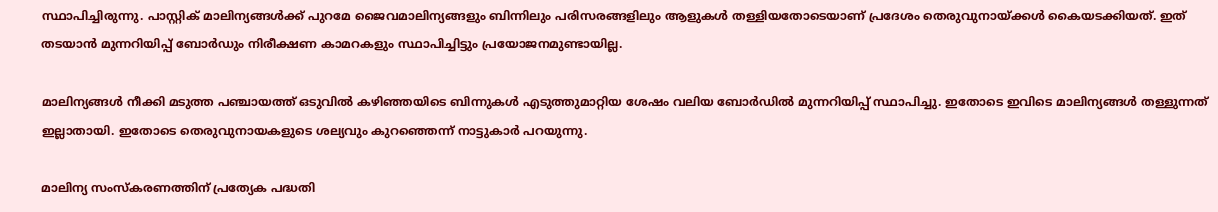സ്ഥാപിച്ചിരുന്നു. പാസ്റ്റിക് മാലിന്യങ്ങൾക്ക് പുറമേ ജൈവമാലിന്യങ്ങളും ബിന്നിലും പരിസരങ്ങളിലും ആളുകൾ തള്ളിയതോടെയാണ് പ്രദേശം തെരുവുനായ്ക്കൾ കൈയടക്കിയത്. ഇത് തടയാൻ മുന്നറിയിപ്പ് ബോർഡും നിരീക്ഷണ കാമറകളും സ്ഥാപിച്ചിട്ടും പ്രയോജനമുണ്ടായില്ല.

മാലിന്യങ്ങൾ നീക്കി മടുത്ത പഞ്ചായത്ത്‌ ഒടുവിൽ കഴിഞ്ഞയിടെ ബിന്നുകൾ എടുത്തുമാറ്റിയ ശേഷം വലിയ ബോർഡിൽ മുന്നറിയിപ്പ് സ്ഥാപിച്ചു. ഇതോടെ ഇവിടെ മാലിന്യങ്ങൾ തള്ളുന്നത് ഇല്ലാതായി. ഇതോടെ തെരുവുനായകളുടെ ശല്യവും കുറഞ്ഞെന്ന് നാട്ടുകാർ പറയുന്നു.

മാലിന്യ സംസ്‌കരണത്തിന് പ്രത്യേക പദ്ധതി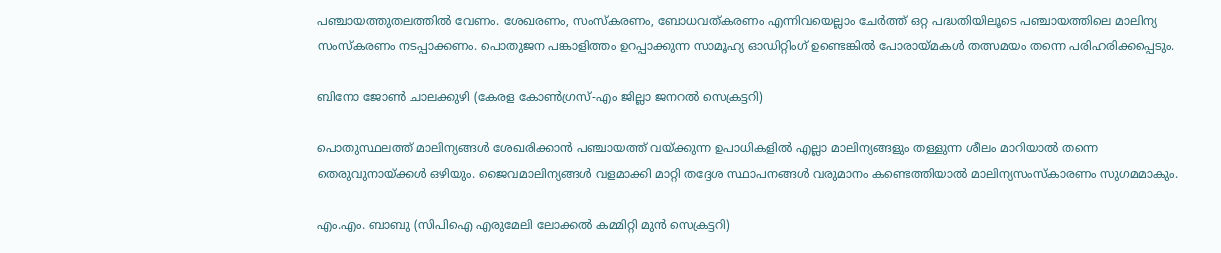പഞ്ചായത്തുതലത്തിൽ വേണം. ശേഖരണം, സംസ്കരണം, ബോധവത്കരണം എന്നിവയെല്ലാം ചേർത്ത് ഒറ്റ പദ്ധതിയിലൂടെ പഞ്ചായത്തിലെ മാലിന്യ സംസ്കരണം നടപ്പാക്കണം. പൊതുജന പങ്കാളിത്തം ഉറപ്പാക്കുന്ന സാമൂഹ്യ ഓഡിറ്റിംഗ് ഉണ്ടെങ്കിൽ പോരായ്മകൾ തത്സമയം തന്നെ പരിഹരിക്കപ്പെടും.

ബിനോ ജോൺ ചാലക്കുഴി (കേരള കോൺഗ്രസ്‌-എം ജില്ലാ ജനറൽ സെക്രട്ടറി)

പൊതുസ്ഥലത്ത് മാലിന്യങ്ങൾ ശേഖരിക്കാൻ പഞ്ചായത്ത്‌ വയ്ക്കുന്ന ഉപാധികളിൽ എല്ലാ മാലിന്യങ്ങളും തള്ളുന്ന ശീലം മാറിയാൽ തന്നെ തെരുവുനായ്ക്കൾ ഒഴിയും. ജൈവമാലിന്യങ്ങൾ വളമാക്കി മാറ്റി തദ്ദേശ സ്ഥാപനങ്ങൾ വരുമാനം കണ്ടെത്തിയാൽ മാലിന്യസംസ്കാരണം സുഗമമാകും.

എം.എം. ബാബു (സിപിഐ എരുമേലി ലോക്കൽ കമ്മിറ്റി മുൻ സെക്രട്ടറി)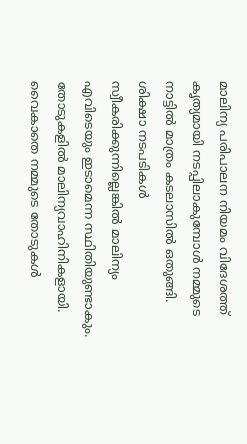മാലിന്യ പരിപാലന നിയമം വിദേശത്ത് കൃത്യമായി നടപ്പിലാകുമ്പോൾ നമ്മുടെ നാട്ടിൽ മാത്രം കടലാസിൽ ഒതുങ്ങി. ശിക്ഷാ നടപടികൾ സ്വീകരിക്കുന്നില്ലെങ്കിൽ മാലിന്യം എവിടെയും ഇടാമെന്ന സ്ഥിതിയുണ്ടാകും. തോടുകളിൽ മാലിന്യവാഹിനികളായി. വൈകാതെ നമ്മുടെ തോടുകൾ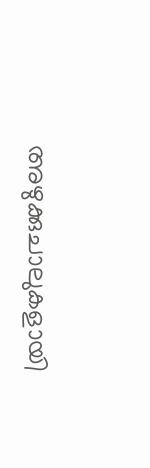അഴുക്കുചാലുകളായി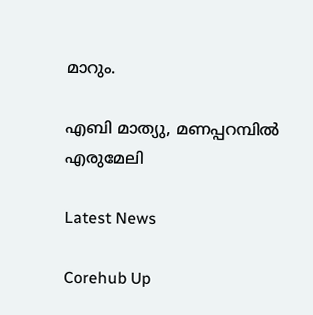മാറും.

എബി മാത്യു, മണപ്പറമ്പിൽ എരുമേലി

Latest News

Corehub Up